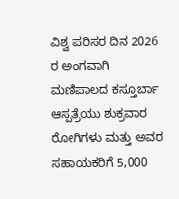ವಿಶ್ವ ಪರಿಸರ ದಿನ 2026 ರ ಅಂಗವಾಗಿ ಮಣಿಪಾಲದ ಕಸ್ತೂರ್ಬಾ ಆಸ್ಪತ್ರೆಯು ಶುಕ್ರವಾರ ರೋಗಿಗಳು ಮತ್ತು ಅವರ ಸಹಾಯಕರಿಗೆ 5,000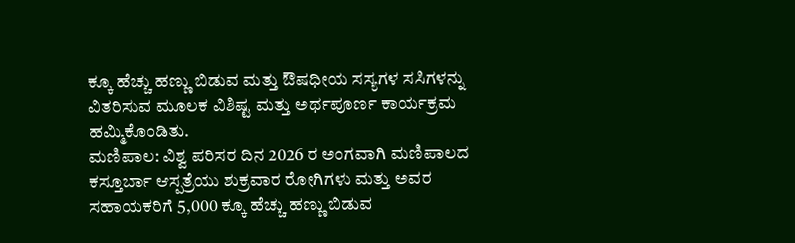ಕ್ಕೂ ಹೆಚ್ಚು ಹಣ್ಣು ಬಿಡುವ ಮತ್ತು ಔಷಧೀಯ ಸಸ್ಯಗಳ ಸಸಿಗಳನ್ನು ವಿತರಿಸುವ ಮೂಲಕ ವಿಶಿಷ್ಟ ಮತ್ತು ಅರ್ಥಪೂರ್ಣ ಕಾರ್ಯಕ್ರಮ ಹಮ್ಮಿಕೊಂಡಿತು.
ಮಣಿಪಾಲ: ವಿಶ್ವ ಪರಿಸರ ದಿನ 2026 ರ ಅಂಗವಾಗಿ ಮಣಿಪಾಲದ ಕಸ್ತೂರ್ಬಾ ಆಸ್ಪತ್ರೆಯು ಶುಕ್ರವಾರ ರೋಗಿಗಳು ಮತ್ತು ಅವರ ಸಹಾಯಕರಿಗೆ 5,000 ಕ್ಕೂ ಹೆಚ್ಚು ಹಣ್ಣು ಬಿಡುವ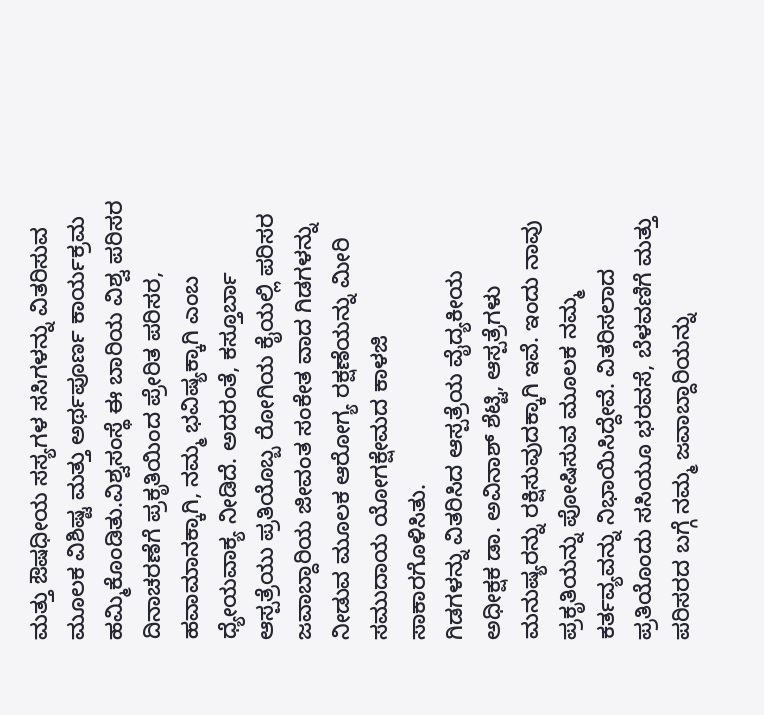ಮತ್ತು ಔಷಧೀಯ ಸಸ್ಯಗಳ ಸಸಿಗಳನ್ನು ವಿತರಿಸುವ ಮೂಲಕ ವಿಶಿಷ್ಟ ಮತ್ತು ಅರ್ಥಪೂರ್ಣ ಕಾರ್ಯಕ್ರಮ ಹಮ್ಮಿಕೊಂಡಿತು.ವಿಶ್ವಸಂಸ್ಥೆ ಈ ಬಾರಿಯ ವಿಶ್ವ ಪರಿಸರ ದಿನಾಚರಣೆಗೆ ಪ್ರಕೃತಿಯಿಂದ ಪ್ರೇರಿತ ಪರಿಸರ, ಹವಾಮಾನಕ್ಕಾಗಿ, ನಮ್ಮ ಭವಿಷ್ಯಕ್ಕಾಗಿ ಎಂಬ ಧ್ಯೇಯವಾಕ್ಯ ನೀಡಿದೆ. ಅದರಂತೆ, ಕಸ್ತೂರ್ಬಾ ಆಸ್ಪತ್ರೆಯು ಪ್ರತಿಯೊಬ್ಬ ರೋಗಿಯ ಕೈಯಲ್ಲಿ ಪರಿಸರ ಜವಾಬ್ದಾರಿಯ ಜೀವಂತ ಸಂಕೇತ ವಾದ ಗಿಡಗಳನ್ನು ನೀಡುವ ಮೂಲಕ ಆರೋಗ್ಯ ರಕ್ಷಣೆಯನ್ನು ಮೀರಿ ಸಮುದಾಯ ಯೋಗಕ್ಷೇಮದ ಕಾಳಜಿ ಸಾಕಾರಗೊಳಿಸಿತು.
ಗಿಡಗಳನ್ನು ವಿತರಿಸಿದ ಆಸ್ಪತ್ರೆಯ ವೈದ್ಯಕೀಯ ಅಧೀಕ್ಷಕ ಡಾ. ಅವಿನಾಶ್ ಶೆಟ್ಟಿ, ಆಸ್ಪತ್ರೆಗಳು ಮನುಷ್ಯರನ್ನು ರಕ್ಷಿಸುವುದಕ್ಕಾಗಿ ಇವೆ. ಇಂದು ನಾವು ಪ್ರಕೃತಿಯನ್ನು ಪೋಷಿಸುವ ಮೂಲಕ ನಮ್ಮ ಕರ್ತವ್ಯವನ್ನು ನಿಭಾಯಿಸಿದ್ದೇವೆ. ವಿತರಿಸಲಾದ ಪ್ರತಿಯೊಂದು ಸಸಿಯೂ ಭರವಸೆ, ಬೆಳವಣಿಗೆ ಮತ್ತು ಪರಿಸರದ ಬಗ್ಗೆ ನಮ್ಮ ಜವಾಬ್ದಾರಿಯನ್ನು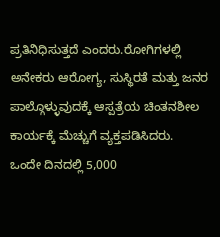ಪ್ರತಿನಿಧಿಸುತ್ತದೆ ಎಂದರು.ರೋಗಿಗಳಲ್ಲಿ ಅನೇಕರು ಆರೋಗ್ಯ, ಸುಸ್ಥಿರತೆ ಮತ್ತು ಜನರ ಪಾಲ್ಗೊಳ್ಳುವುದಕ್ಕೆ ಆಸ್ಪತ್ರೆಯ ಚಿಂತನಶೀಲ ಕಾರ್ಯಕ್ಕೆ ಮೆಚ್ಚುಗೆ ವ್ಯಕ್ತಪಡಿಸಿದರು.
ಒಂದೇ ದಿನದಲ್ಲಿ 5,000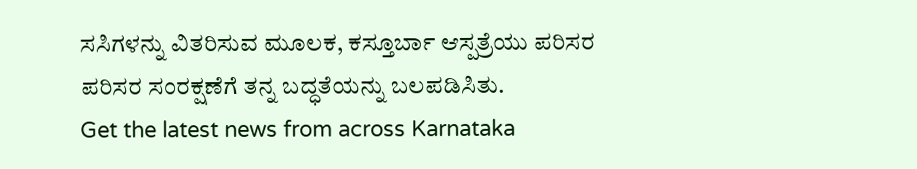ಸಸಿಗಳನ್ನು ವಿತರಿಸುವ ಮೂಲಕ, ಕಸ್ತೂರ್ಬಾ ಆಸ್ಪತ್ರೆಯು ಪರಿಸರ ಪರಿಸರ ಸಂರಕ್ಷಣೆಗೆ ತನ್ನ ಬದ್ಧತೆಯನ್ನು ಬಲಪಡಿಸಿತು.
Get the latest news from across Karnataka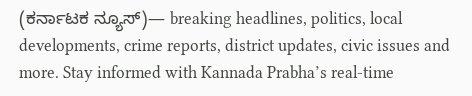(ಕರ್ನಾಟಕ ನ್ಯೂಸ್)— breaking headlines, politics, local developments, crime reports, district updates, civic issues and more. Stay informed with Kannada Prabha’s real‑time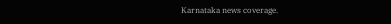Karnataka news coverage.